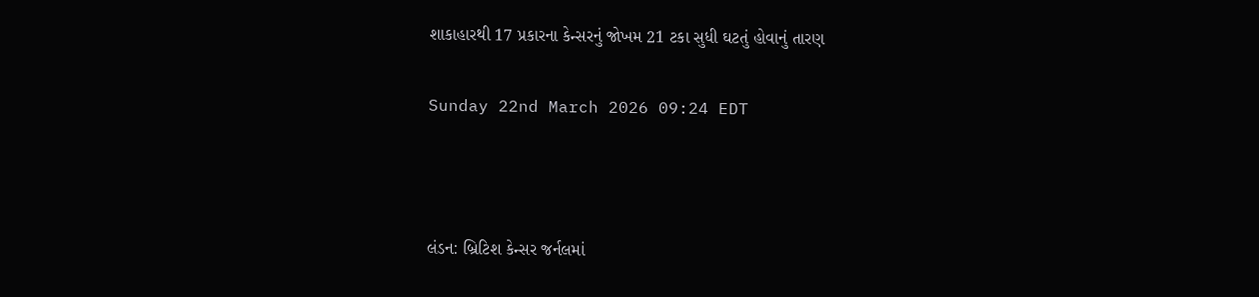શાકાહારથી 17 પ્રકારના કેન્સરનું જોખમ 21 ટકા સુધી ઘટતું હોવાનું તારણ

Sunday 22nd March 2026 09:24 EDT



લંડન: બ્રિટિશ કેન્સર જર્નલમાં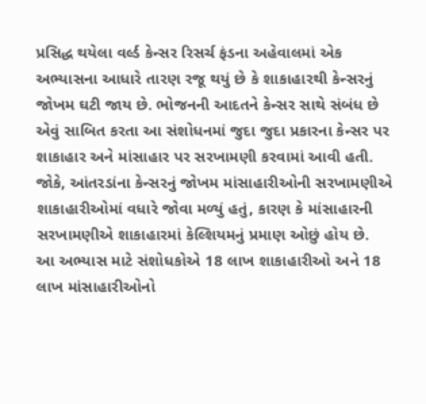પ્રસિદ્ધ થયેલા વર્લ્ડ કેન્સર રિસર્ચ ફંડના અહેવાલમાં એક અભ્યાસના આધારે તારણ રજૂ થયું છે કે શાકાહારથી કેન્સરનું જોખમ ઘટી જાય છે. ભોજનની આદતને કેન્સર સાથે સંબંધ છે એવું સાબિત કરતા આ સંશોધનમાં જુદા જુદા પ્રકારના કેન્સર પર શાકાહાર અને માંસાહાર પર સરખામણી કરવામાં આવી હતી. જોકે, આંતરડાંના કેન્સરનું જોખમ માંસાહારીઓની સરખામણીએ શાકાહારીઓમાં વધારે જોવા મળ્યું હતું, કારણ કે માંસાહારની સરખામણીએ શાકાહારમાં કેલ્શિયમનું પ્રમાણ ઓછું હોય છે.
આ અભ્યાસ માટે સંશોધકોએ 18 લાખ શાકાહારીઓ અને 18 લાખ માંસાહારીઓનો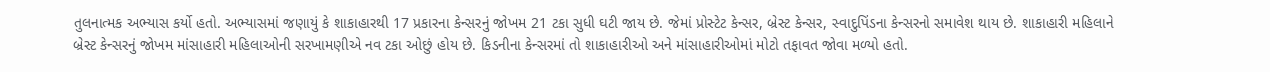તુલનાત્મક અભ્યાસ કર્યો હતો. અભ્યાસમાં જણાયું કે શાકાહારથી 17 પ્રકારના કેન્સરનું જોખમ 21 ટકા સુધી ઘટી જાય છે. જેમાં પ્રોસ્ટેટ કેન્સર, બ્રેસ્ટ કેન્સર, સ્વાદુપિંડના કેન્સરનો સમાવેશ થાય છે. શાકાહારી મહિલાને બ્રેસ્ટ કેન્સરનું જોખમ માંસાહારી મહિલાઓની સરખામણીએ નવ ટકા ઓછું હોય છે. કિડનીના કેન્સરમાં તો શાકાહારીઓ અને માંસાહારીઓમાં મોટો તફાવત જોવા મળ્યો હતો.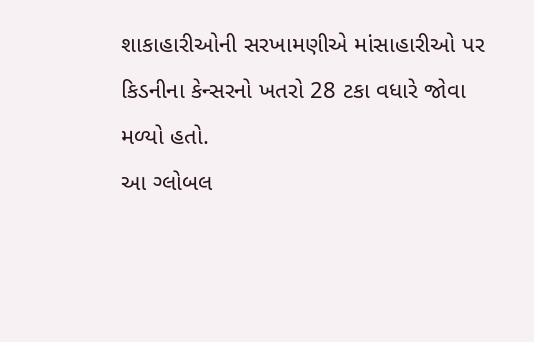શાકાહારીઓની સરખામણીએ માંસાહારીઓ પર કિડનીના કેન્સરનો ખતરો 28 ટકા વધારે જોવા મળ્યો હતો.
આ ગ્લોબલ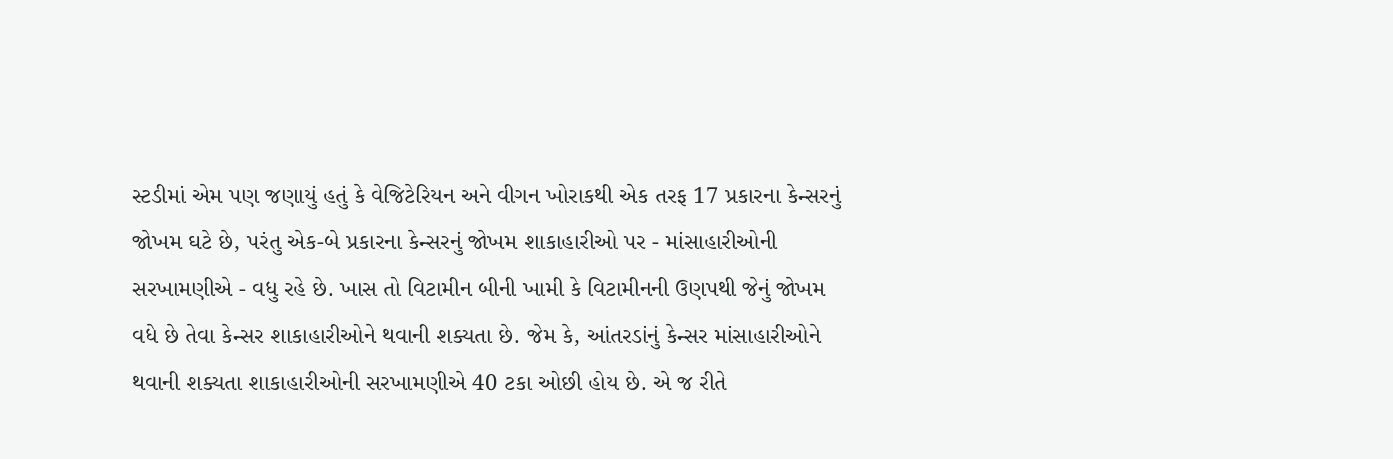સ્ટડીમાં એમ પણ જણાયું હતું કે વેજિટેરિયન અને વીગન ખોરાકથી એક તરફ 17 પ્રકારના કેન્સરનું જોખમ ઘટે છે, પરંતુ એક-બે પ્રકારના કેન્સરનું જોખમ શાકાહારીઓ પર - માંસાહારીઓની સરખામણીએ - વધુ રહે છે. ખાસ તો વિટામીન બીની ખામી કે વિટામીનની ઉણપથી જેનું જોખમ વધે છે તેવા કેન્સર શાકાહારીઓને થવાની શક્યતા છે. જેમ કે, આંતરડાંનું કેન્સર માંસાહારીઓને થવાની શક્યતા શાકાહારીઓની સરખામણીએ 40 ટકા ઓછી હોય છે. એ જ રીતે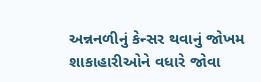અન્નનળીનું કેન્સર થવાનું જોખમ શાકાહારીઓને વધારે જોવા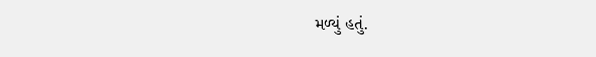મળ્યું હતું.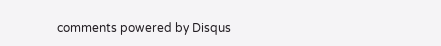comments powered by Disqus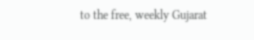to the free, weekly Gujarat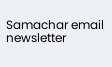Samachar email newsletter